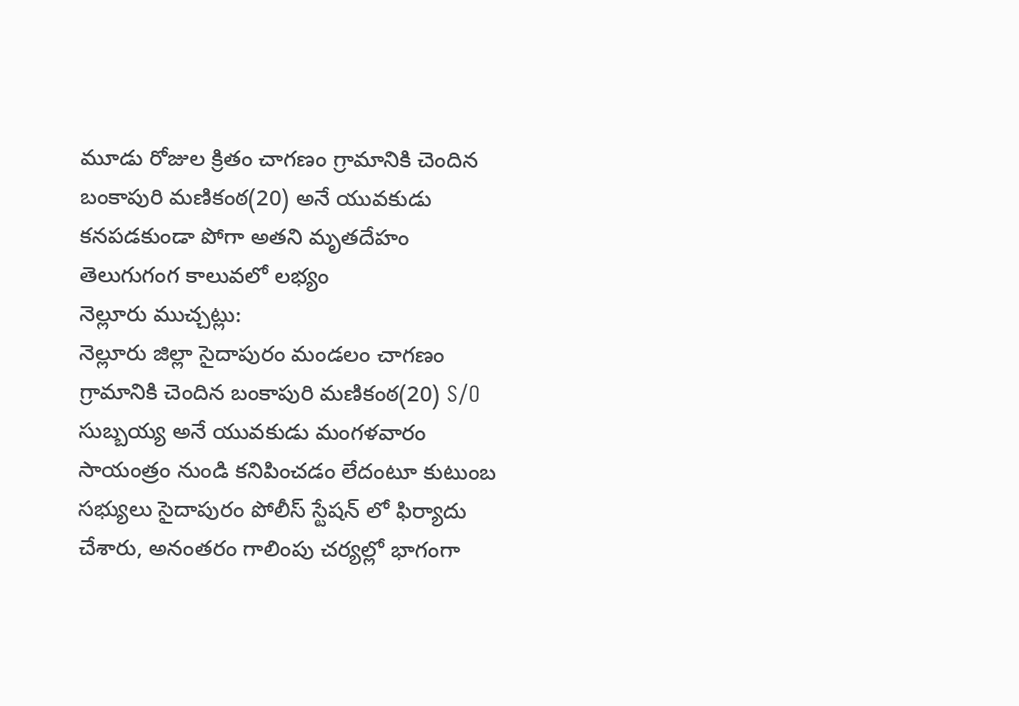మూడు రోజుల క్రితం చాగణం గ్రామానికి చెందిన బంకాపురి మణికంఠ(20) అనే యువకుడు కనపడకుండా పోగా అతని మృతదేహం తెలుగుగంగ కాలువలో లభ్యం
నెల్లూరు ముచ్చట్లు:
నెల్లూరు జిల్లా సైదాపురం మండలం చాగణం గ్రామానికి చెందిన బంకాపురి మణికంఠ(20) S/O సుబ్బయ్య అనే యువకుడు మంగళవారం సాయంత్రం నుండి కనిపించడం లేదంటూ కుటుంబ సభ్యులు సైదాపురం పోలీస్ స్టేషన్ లో ఫిర్యాదు చేశారు, అనంతరం గాలింపు చర్యల్లో భాగంగా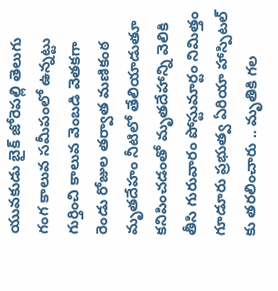యువకుడు బైక్ జోరెపల్లి తెలుగు గంగ కాలువ సమీపంలో ఉన్నట్టు గుర్తించి కాలువ వెంబడి వెతకగా రెండు రోజుల తర్వాత మణికంఠ మృతదేహం నీటిలో తేలియాడుతూ కనిపించడంతో మృతదేహాన్ని వెలికి తీసి గురువారం పోస్టుమార్టం నిమిత్తం గూడూరు ప్రభుత్వ ఏరియా హాస్పిటల్ కు తరలించారు .. మృతికి గల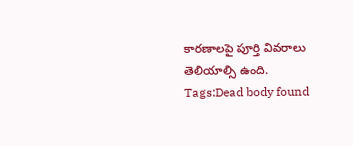కారణాలపై పూర్తి వివరాలు తెలియాల్సి ఉంది.
Tags:Dead body found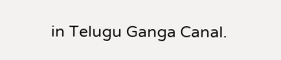in Telugu Ganga Canal.